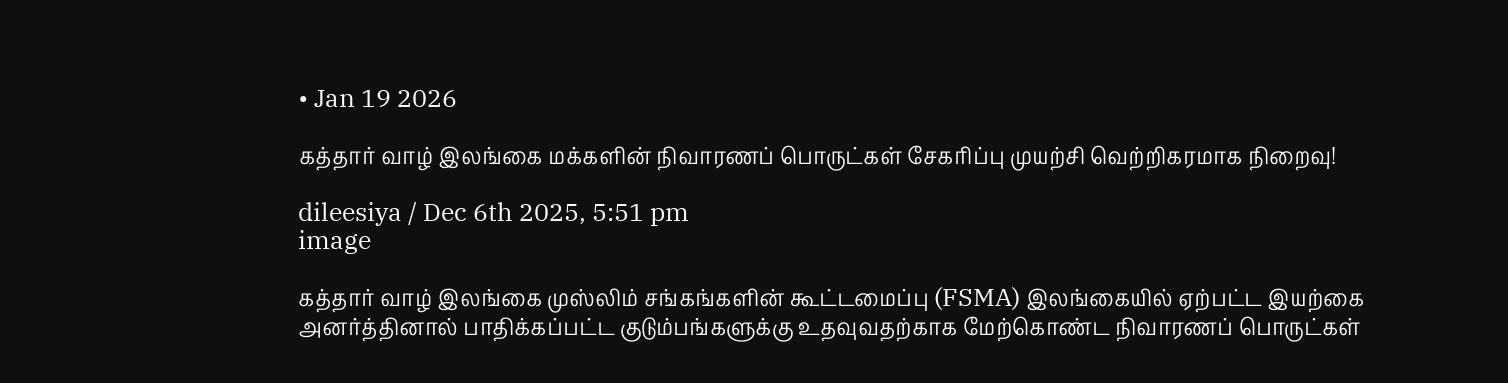• Jan 19 2026

கத்தார் வாழ் இலங்கை மக்களின் நிவாரணப் பொருட்கள் சேகரிப்பு முயற்சி வெற்றிகரமாக நிறைவு!

dileesiya / Dec 6th 2025, 5:51 pm
image

கத்தார் வாழ் இலங்கை முஸ்லிம் சங்கங்களின் கூட்டமைப்பு (FSMA) இலங்கையில் ஏற்பட்ட இயற்கை அனர்த்தினால் பாதிக்கப்பட்ட குடும்பங்களுக்கு உதவுவதற்காக மேற்கொண்ட நிவாரணப் பொருட்கள்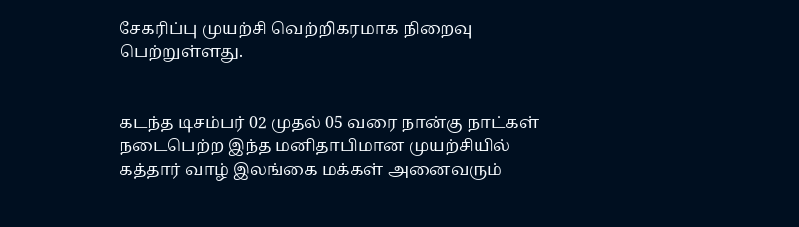சேகரிப்பு முயற்சி வெற்றிகரமாக நிறைவு பெற்றுள்ளது.


கடந்த டிசம்பர் 02 முதல் 05 வரை நான்கு நாட்கள் நடைபெற்ற இந்த மனிதாபிமான முயற்சியில் கத்தார் வாழ் இலங்கை மக்கள் அனைவரும்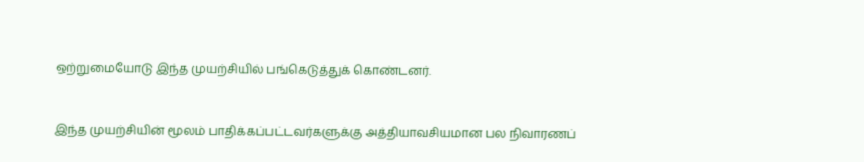ஒற்றுமையோடு இந்த முயற்சியில் பங்கெடுத்துக் கொண்டனர்.


இந்த முயற்சியின் மூலம் பாதிக்கப்பட்டவர்களுக்கு அத்தியாவசியமான பல நிவாரணப்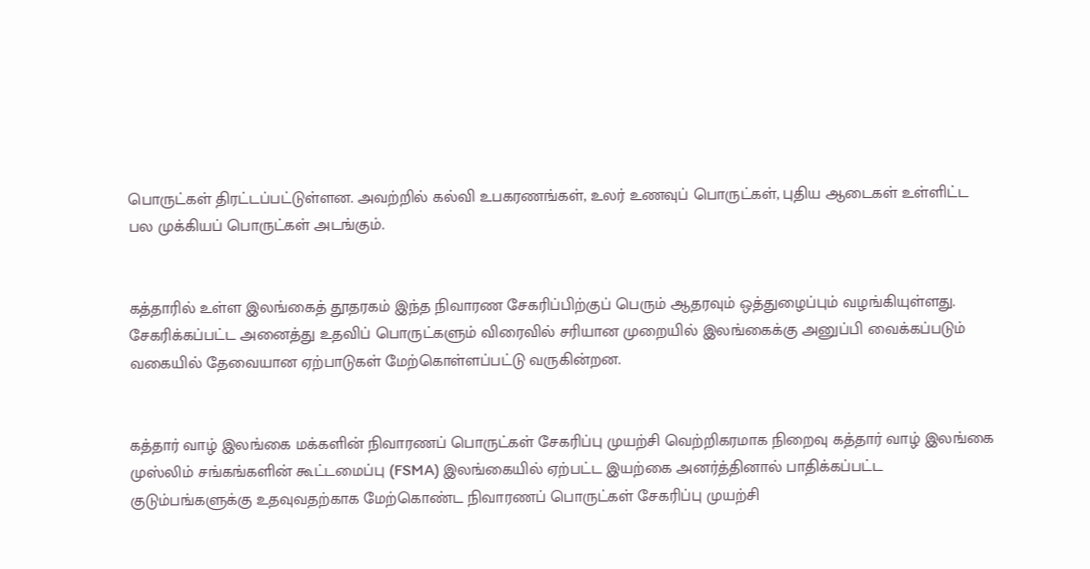பொருட்கள் திரட்டப்பட்டுள்ளன. அவற்றில் கல்வி உபகரணங்கள், உலர் உணவுப் பொருட்கள், புதிய ஆடைகள் உள்ளிட்ட பல முக்கியப் பொருட்கள் அடங்கும்.


கத்தாரில் உள்ள இலங்கைத் தூதரகம் இந்த நிவாரண சேகரிப்பிற்குப் பெரும் ஆதரவும் ஒத்துழைப்பும் வழங்கியுள்ளது. சேகரிக்கப்பட்ட அனைத்து உதவிப் பொருட்களும் விரைவில் சரியான முறையில் இலங்கைக்கு அனுப்பி வைக்கப்படும் வகையில் தேவையான ஏற்பாடுகள் மேற்கொள்ளப்பட்டு வருகின்றன.


கத்தார் வாழ் இலங்கை மக்களின் நிவாரணப் பொருட்கள் சேகரிப்பு முயற்சி வெற்றிகரமாக நிறைவு கத்தார் வாழ் இலங்கை முஸ்லிம் சங்கங்களின் கூட்டமைப்பு (FSMA) இலங்கையில் ஏற்பட்ட இயற்கை அனர்த்தினால் பாதிக்கப்பட்ட குடும்பங்களுக்கு உதவுவதற்காக மேற்கொண்ட நிவாரணப் பொருட்கள் சேகரிப்பு முயற்சி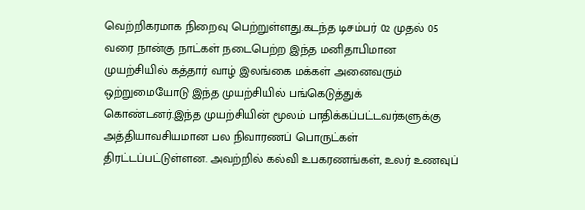வெற்றிகரமாக நிறைவு பெற்றுள்ளது.கடந்த டிசம்பர் 02 முதல் 05 வரை நான்கு நாட்கள் நடைபெற்ற இந்த மனிதாபிமான முயற்சியில் கத்தார் வாழ் இலங்கை மக்கள் அனைவரும் ஒற்றுமையோடு இந்த முயற்சியில் பங்கெடுத்துக் கொண்டனர்.இந்த முயற்சியின் மூலம் பாதிக்கப்பட்டவர்களுக்கு அத்தியாவசியமான பல நிவாரணப் பொருட்கள் திரட்டப்பட்டுள்ளன. அவற்றில் கல்வி உபகரணங்கள், உலர் உணவுப்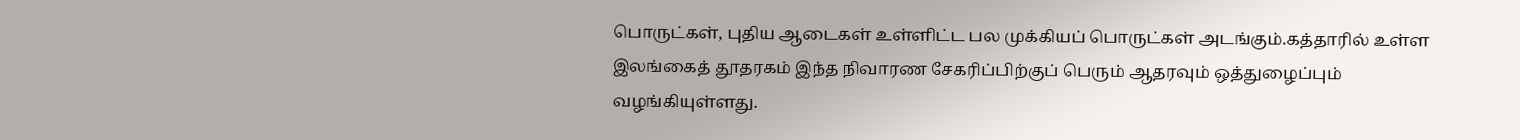பொருட்கள், புதிய ஆடைகள் உள்ளிட்ட பல முக்கியப் பொருட்கள் அடங்கும்.கத்தாரில் உள்ள இலங்கைத் தூதரகம் இந்த நிவாரண சேகரிப்பிற்குப் பெரும் ஆதரவும் ஒத்துழைப்பும் வழங்கியுள்ளது.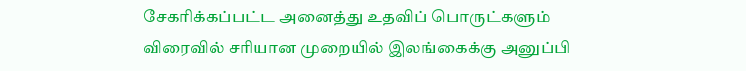சேகரிக்கப்பட்ட அனைத்து உதவிப் பொருட்களும் விரைவில் சரியான முறையில் இலங்கைக்கு அனுப்பி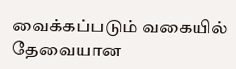வைக்கப்படும் வகையில் தேவையான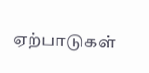ஏற்பாடுகள்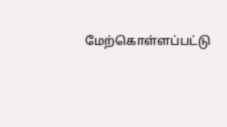மேற்கொள்ளப்பட்டு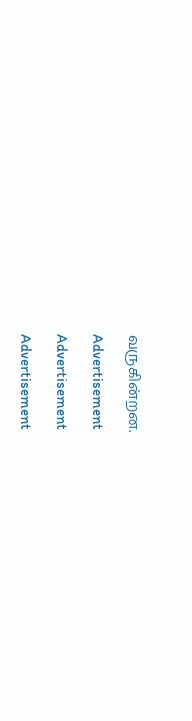வருகின்றன.

Advertisement

Advertisement

Advertisement